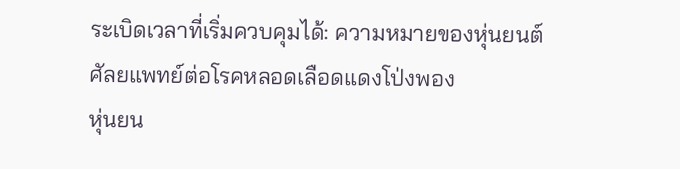ระเบิดเวลาที่เริ่มควบคุมได้: ความหมายของหุ่นยนต์ศัลยแพทย์ต่อโรคหลอดเลือดแดงโป่งพอง
หุ่นยน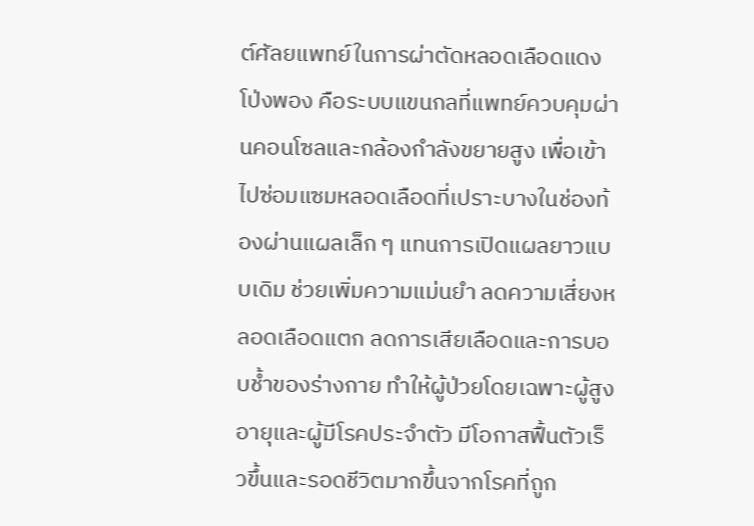ต์ศัลยแพทย์ในการผ่าตัดหลอดเลือดแดงโป่งพอง คือระบบแขนกลที่แพทย์ควบคุมผ่านคอนโซลและกล้องกำลังขยายสูง เพื่อเข้าไปซ่อมแซมหลอดเลือดที่เปราะบางในช่องท้องผ่านแผลเล็ก ๆ แทนการเปิดแผลยาวแบบเดิม ช่วยเพิ่มความแม่นยำ ลดความเสี่ยงหลอดเลือดแตก ลดการเสียเลือดและการบอบช้ำของร่างกาย ทำให้ผู้ป่วยโดยเฉพาะผู้สูงอายุและผู้มีโรคประจำตัว มีโอกาสฟื้นตัวเร็วขึ้นและรอดชีวิตมากขึ้นจากโรคที่ถูก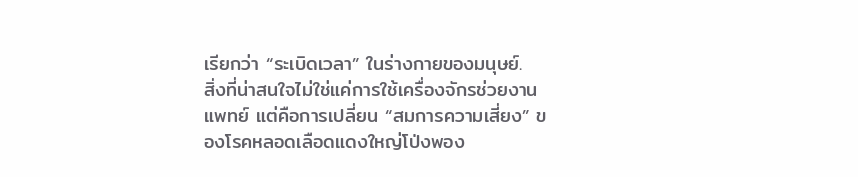เรียกว่า “ระเบิดเวลา” ในร่างกายของมนุษย์.
สิ่งที่น่าสนใจไม่ใช่แค่การใช้เครื่องจักรช่วยงานแพทย์ แต่คือการเปลี่ยน “สมการความเสี่ยง” ของโรคหลอดเลือดแดงใหญ่โป่งพอง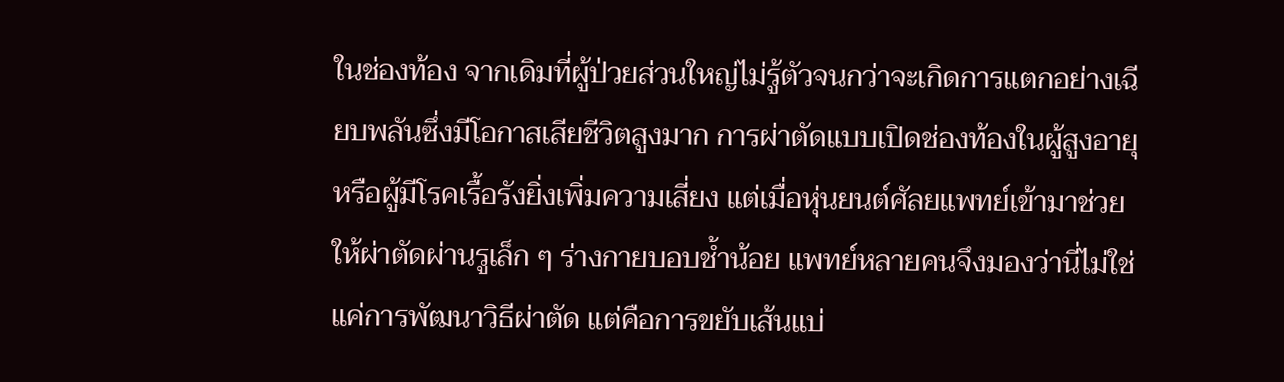ในช่องท้อง จากเดิมที่ผู้ป่วยส่วนใหญ่ไม่รู้ตัวจนกว่าจะเกิดการแตกอย่างเฉียบพลันซึ่งมีโอกาสเสียชีวิตสูงมาก การผ่าตัดแบบเปิดช่องท้องในผู้สูงอายุหรือผู้มีโรคเรื้อรังยิ่งเพิ่มความเสี่ยง แต่เมื่อหุ่นยนต์ศัลยแพทย์เข้ามาช่วยให้ผ่าตัดผ่านรูเล็ก ๆ ร่างกายบอบช้ำน้อย แพทย์หลายคนจึงมองว่านี่ไม่ใช่แค่การพัฒนาวิธีผ่าตัด แต่คือการขยับเส้นแบ่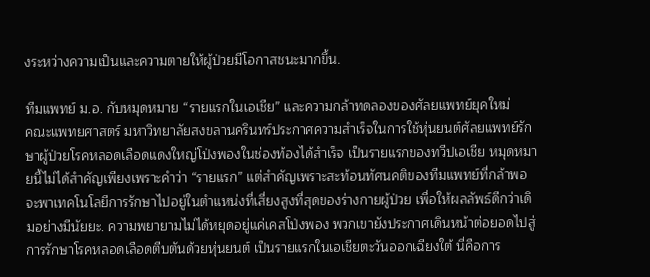งระหว่างความเป็นและความตายให้ผู้ป่วยมีโอกาสชนะมากขึ้น.

ทีมแพทย์ ม.อ. กับหมุดหมาย “รายแรกในเอเชีย” และความกล้าทดลองของศัลยแพทย์ยุคใหม่
คณะแพทยศาสตร์ มหาวิทยาลัยสงขลานครินทร์ประกาศความสำเร็จในการใช้หุ่นยนต์ศัลยแพทย์รักษาผู้ป่วยโรคหลอดเลือดแดงใหญ่โป่งพองในช่องท้องได้สำเร็จ เป็นรายแรกของทวีปเอเชีย หมุดหมายนี้ไม่ได้สำคัญเพียงเพราะคำว่า “รายแรก” แต่สำคัญเพราะสะท้อนทัศนคติของทีมแพทย์ที่กล้าพอจะพาเทคโนโลยีการรักษาไปอยู่ในตำแหน่งที่เสี่ยงสูงที่สุดของร่างกายผู้ป่วย เพื่อให้ผลลัพธ์ดีกว่าเดิมอย่างมีนัยยะ. ความพยายามไม่ได้หยุดอยู่แค่เคสโป่งพอง พวกเขายังประกาศเดินหน้าต่อยอดไปสู่การรักษาโรคหลอดเลือดตีบตันด้วยหุ่นยนต์ เป็นรายแรกในเอเชียตะวันออกเฉียงใต้ นี่คือการ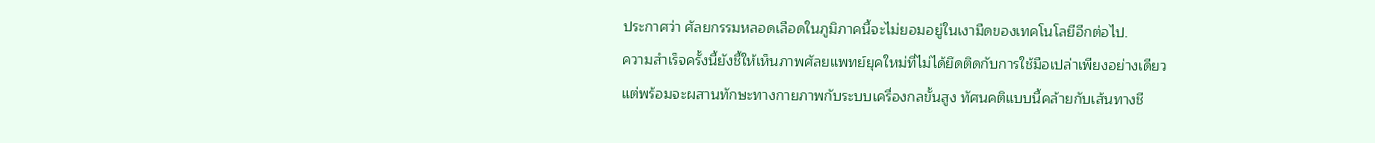ประกาศว่า ศัลยกรรมหลอดเลือดในภูมิภาคนี้จะไม่ยอมอยู่ในเงามืดของเทคโนโลยีอีกต่อไป.
ความสำเร็จครั้งนี้ยังชี้ให้เห็นภาพศัลยแพทย์ยุคใหม่ที่ไม่ได้ยึดติดกับการใช้มือเปล่าเพียงอย่างเดียว แต่พร้อมจะผสานทักษะทางกายภาพกับระบบเครื่องกลขั้นสูง ทัศนคติแบบนี้คล้ายกับเส้นทางชี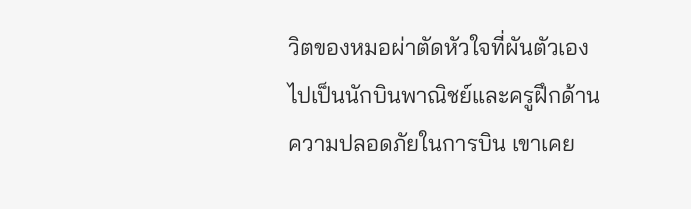วิตของหมอผ่าตัดหัวใจที่ผันตัวเองไปเป็นนักบินพาณิชย์และครูฝึกด้านความปลอดภัยในการบิน เขาเคย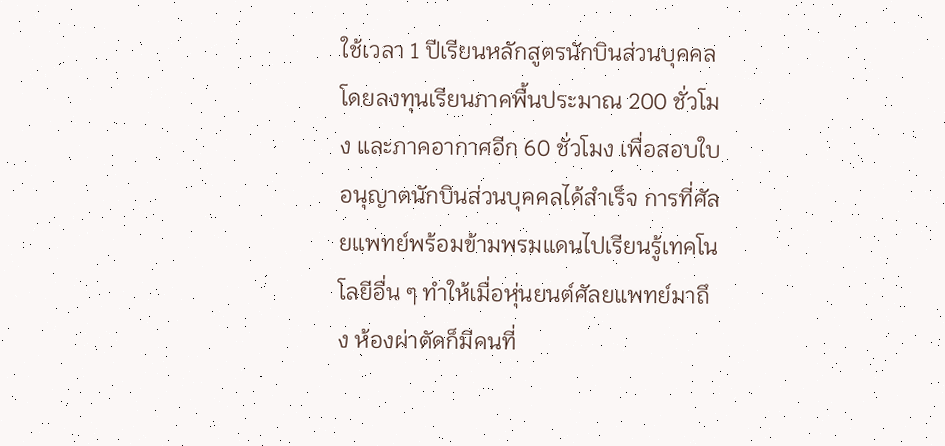ใช้เวลา 1 ปีเรียนหลักสูตรนักบินส่วนบุคคล โดยลงทุนเรียนภาคพื้นประมาณ 200 ชั่วโมง และภาคอากาศอีก 60 ชั่วโมง เพื่อสอบใบอนุญาตนักบินส่วนบุคคลได้สำเร็จ การที่ศัลยแพทย์พร้อมข้ามพรมแดนไปเรียนรู้เทคโนโลยีอื่น ๆ ทำให้เมื่อหุ่นยนต์ศัลยแพทย์มาถึง ห้องผ่าตัดก็มีคนที่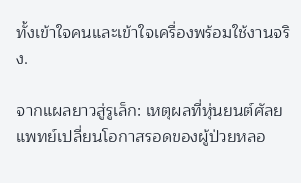ทั้งเข้าใจคนและเข้าใจเครื่องพร้อมใช้งานจริง.

จากแผลยาวสู่รูเล็ก: เหตุผลที่หุ่นยนต์ศัลยแพทย์เปลี่ยนโอกาสรอดของผู้ป่วยหลอ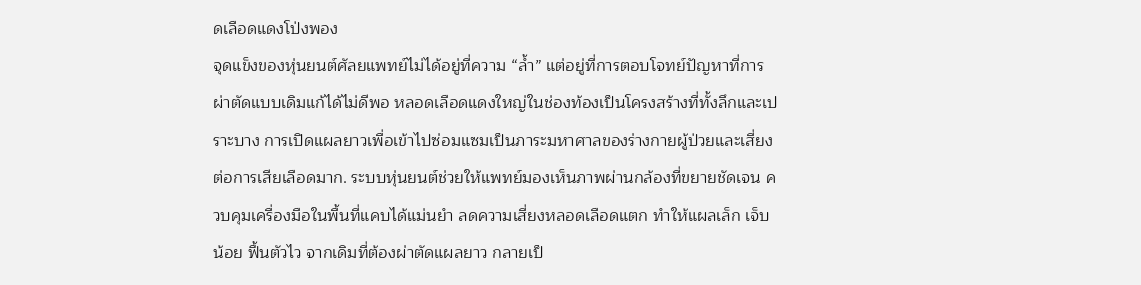ดเลือดแดงโป่งพอง
จุดแข็งของหุ่นยนต์ศัลยแพทย์ไม่ได้อยู่ที่ความ “ล้ำ” แต่อยู่ที่การตอบโจทย์ปัญหาที่การผ่าตัดแบบเดิมแก้ได้ไม่ดีพอ หลอดเลือดแดงใหญ่ในช่องท้องเป็นโครงสร้างที่ทั้งลึกและเปราะบาง การเปิดแผลยาวเพื่อเข้าไปซ่อมแซมเป็นภาระมหาศาลของร่างกายผู้ป่วยและเสี่ยงต่อการเสียเลือดมาก. ระบบหุ่นยนต์ช่วยให้แพทย์มองเห็นภาพผ่านกล้องที่ขยายชัดเจน ควบคุมเครื่องมือในพื้นที่แคบได้แม่นยำ ลดความเสี่ยงหลอดเลือดแตก ทำให้แผลเล็ก เจ็บน้อย ฟื้นตัวไว จากเดิมที่ต้องผ่าตัดแผลยาว กลายเป็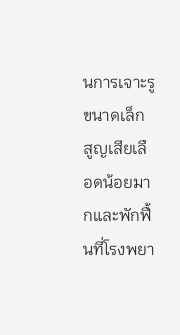นการเจาะรูขนาดเล็ก สูญเสียเลือดน้อยมากและพักฟื้นที่โรงพยา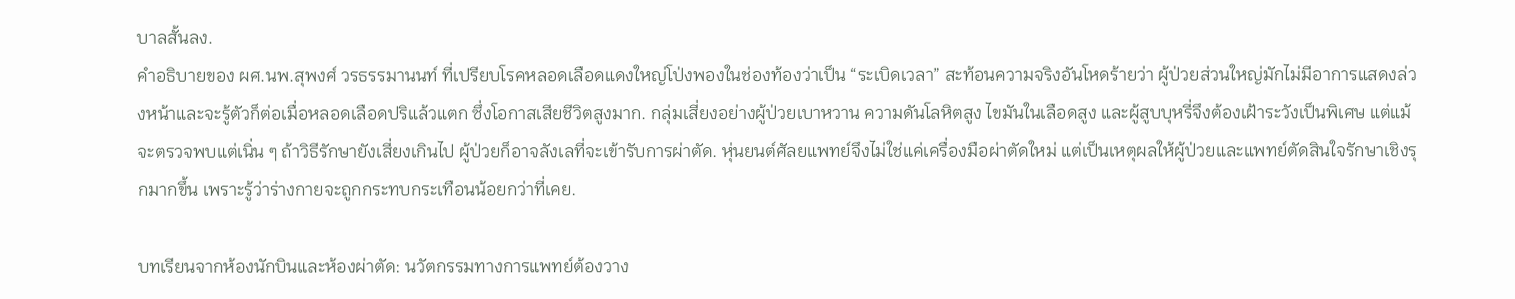บาลสั้นลง.
คำอธิบายของ ผศ.นพ.สุพงศ์ วรธรรมานนท์ ที่เปรียบโรคหลอดเลือดแดงใหญ่โป่งพองในช่องท้องว่าเป็น “ระเบิดเวลา” สะท้อนความจริงอันโหดร้ายว่า ผู้ป่วยส่วนใหญ่มักไม่มีอาการแสดงล่วงหน้าและจะรู้ตัวก็ต่อเมื่อหลอดเลือดปริแล้วแตก ซึ่งโอกาสเสียชีวิตสูงมาก. กลุ่มเสี่ยงอย่างผู้ป่วยเบาหวาน ความดันโลหิตสูง ไขมันในเลือดสูง และผู้สูบบุหรี่จึงต้องเฝ้าระวังเป็นพิเศษ แต่แม้จะตรวจพบแต่เนิ่น ๆ ถ้าวิธีรักษายังเสี่ยงเกินไป ผู้ป่วยก็อาจลังเลที่จะเข้ารับการผ่าตัด. หุ่นยนต์ศัลยแพทย์จึงไม่ใช่แค่เครื่องมือผ่าตัดใหม่ แต่เป็นเหตุผลให้ผู้ป่วยและแพทย์ตัดสินใจรักษาเชิงรุกมากขึ้น เพราะรู้ว่าร่างกายจะถูกกระทบกระเทือนน้อยกว่าที่เคย.

บทเรียนจากห้องนักบินและห้องผ่าตัด: นวัตกรรมทางการแพทย์ต้องวาง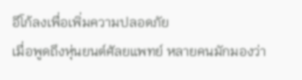อีโก้ลงเพื่อเพิ่มความปลอดภัย
เมื่อพูดถึงหุ่นยนต์ศัลยแพทย์ หลายคนมักมองว่า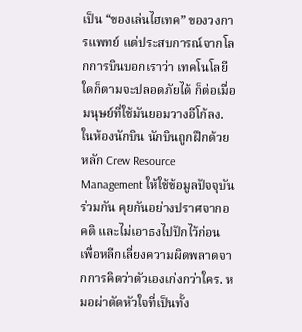เป็น “ของเล่นไฮเทค” ของวงการแพทย์ แต่ประสบการณ์จากโลกการบินบอกเราว่า เทคโนโลยีใดก็ตามจะปลอดภัยได้ ก็ต่อเมื่อมนุษย์ที่ใช้มันยอมวางอีโก้ลง. ในห้องนักบิน นักบินถูกฝึกด้วยหลัก Crew Resource Management ให้ใช้ข้อมูลปัจจุบันร่วมกัน คุยกันอย่างปราศจากอคติ และไม่เอาธงไปปักไว้ก่อน เพื่อหลีกเลี่ยงความผิดพลาดจากการคิดว่าตัวเองเก่งกว่าใคร. หมอผ่าตัดหัวใจที่เป็นทั้ง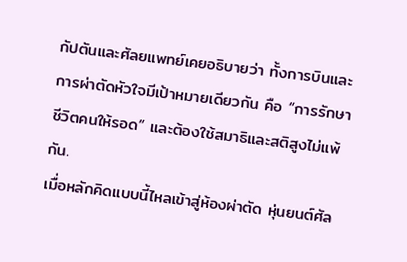กัปตันและศัลยแพทย์เคยอธิบายว่า ทั้งการบินและการผ่าตัดหัวใจมีเป้าหมายเดียวกัน คือ “การรักษาชีวิตคนให้รอด” และต้องใช้สมาธิและสติสูงไม่แพ้กัน.
เมื่อหลักคิดแบบนี้ไหลเข้าสู่ห้องผ่าตัด หุ่นยนต์ศัล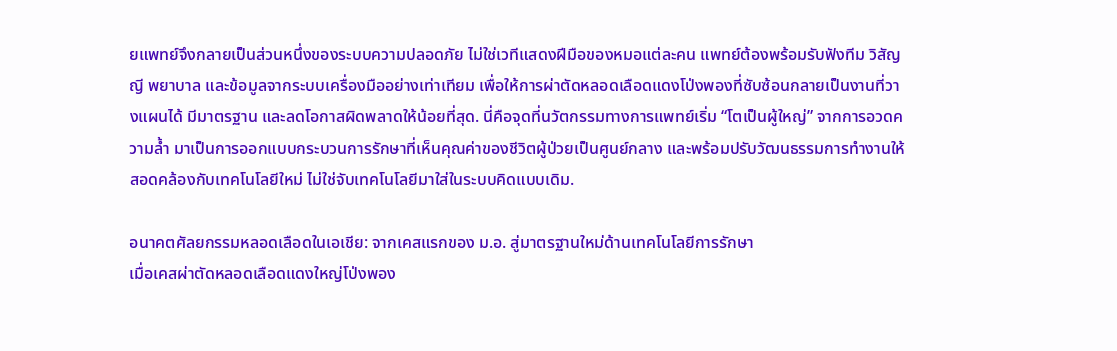ยแพทย์จึงกลายเป็นส่วนหนึ่งของระบบความปลอดภัย ไม่ใช่เวทีแสดงฝีมือของหมอแต่ละคน แพทย์ต้องพร้อมรับฟังทีม วิสัญญี พยาบาล และข้อมูลจากระบบเครื่องมืออย่างเท่าเทียม เพื่อให้การผ่าตัดหลอดเลือดแดงโป่งพองที่ซับซ้อนกลายเป็นงานที่วางแผนได้ มีมาตรฐาน และลดโอกาสผิดพลาดให้น้อยที่สุด. นี่คือจุดที่นวัตกรรมทางการแพทย์เริ่ม “โตเป็นผู้ใหญ่” จากการอวดความล้ำ มาเป็นการออกแบบกระบวนการรักษาที่เห็นคุณค่าของชีวิตผู้ป่วยเป็นศูนย์กลาง และพร้อมปรับวัฒนธรรมการทำงานให้สอดคล้องกับเทคโนโลยีใหม่ ไม่ใช่จับเทคโนโลยีมาใส่ในระบบคิดแบบเดิม.

อนาคตศัลยกรรมหลอดเลือดในเอเชีย: จากเคสแรกของ ม.อ. สู่มาตรฐานใหม่ด้านเทคโนโลยีการรักษา
เมื่อเคสผ่าตัดหลอดเลือดแดงใหญ่โป่งพอง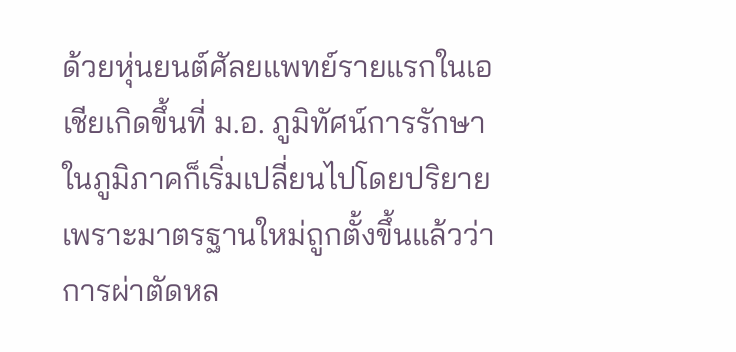ด้วยหุ่นยนต์ศัลยแพทย์รายแรกในเอเชียเกิดขึ้นที่ ม.อ. ภูมิทัศน์การรักษาในภูมิภาคก็เริ่มเปลี่ยนไปโดยปริยาย เพราะมาตรฐานใหม่ถูกตั้งขึ้นแล้วว่าการผ่าตัดหล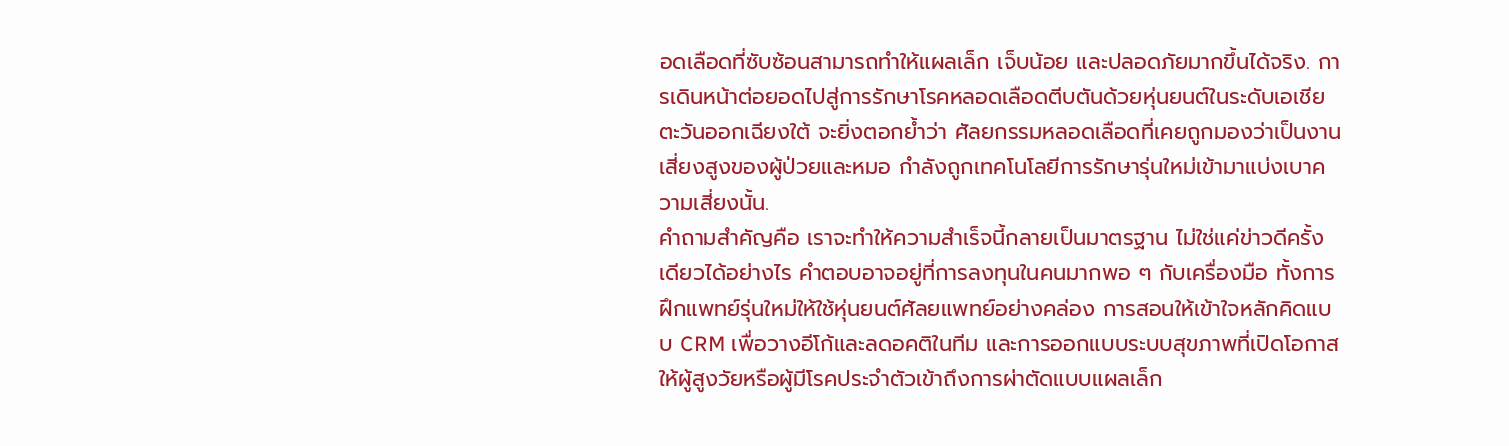อดเลือดที่ซับซ้อนสามารถทำให้แผลเล็ก เจ็บน้อย และปลอดภัยมากขึ้นได้จริง. การเดินหน้าต่อยอดไปสู่การรักษาโรคหลอดเลือดตีบตันด้วยหุ่นยนต์ในระดับเอเชียตะวันออกเฉียงใต้ จะยิ่งตอกย้ำว่า ศัลยกรรมหลอดเลือดที่เคยถูกมองว่าเป็นงานเสี่ยงสูงของผู้ป่วยและหมอ กำลังถูกเทคโนโลยีการรักษารุ่นใหม่เข้ามาแบ่งเบาความเสี่ยงนั้น.
คำถามสำคัญคือ เราจะทำให้ความสำเร็จนี้กลายเป็นมาตรฐาน ไม่ใช่แค่ข่าวดีครั้งเดียวได้อย่างไร คำตอบอาจอยู่ที่การลงทุนในคนมากพอ ๆ กับเครื่องมือ ทั้งการฝึกแพทย์รุ่นใหม่ให้ใช้หุ่นยนต์ศัลยแพทย์อย่างคล่อง การสอนให้เข้าใจหลักคิดแบบ CRM เพื่อวางอีโก้และลดอคติในทีม และการออกแบบระบบสุขภาพที่เปิดโอกาสให้ผู้สูงวัยหรือผู้มีโรคประจำตัวเข้าถึงการผ่าตัดแบบแผลเล็ก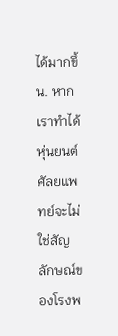ได้มากขึ้น. หากเราทำได้ หุ่นยนต์ศัลยแพทย์จะไม่ใช่สัญลักษณ์ของโรงพ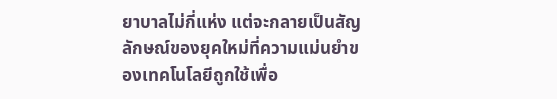ยาบาลไม่กี่แห่ง แต่จะกลายเป็นสัญลักษณ์ของยุคใหม่ที่ความแม่นยำของเทคโนโลยีถูกใช้เพื่อ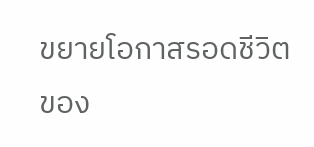ขยายโอกาสรอดชีวิตของ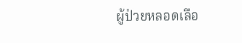ผู้ป่วยหลอดเลือ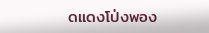ดแดงโป่งพอง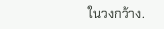ในวงกว้าง.